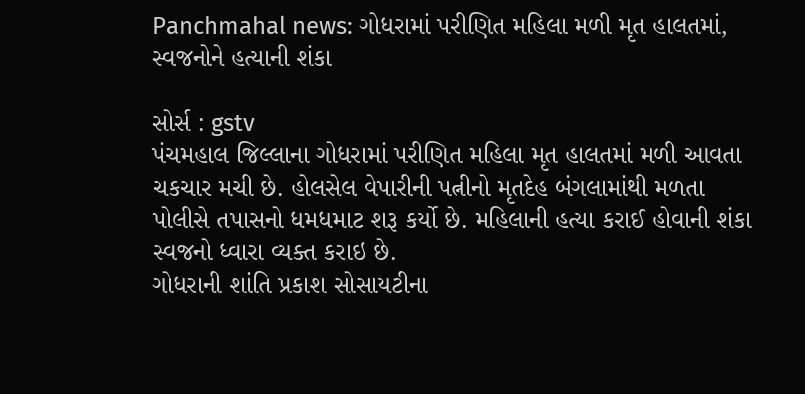Panchmahal news: ગોધરામાં પરીણિત મહિલા મળી મૃત હાલતમાં, સ્વજનોને હત્યાની શંકા

સોર્સ : gstv
પંચમહાલ જિલ્લાના ગોધરામાં પરીણિત મહિલા મૃત હાલતમાં મળી આવતા ચકચાર મચી છે. હોલસેલ વેપારીની પત્નીનો મૃતદેહ બંગલામાંથી મળતા પોલીસે તપાસનો ધમધમાટ શરૂ કર્યો છે. મહિલાની હત્યા કરાઈ હોવાની શંકા સ્વજનો ધ્વારા વ્યક્ત કરાઇ છે.
ગોધરાની શાંતિ પ્રકાશ સોસાયટીના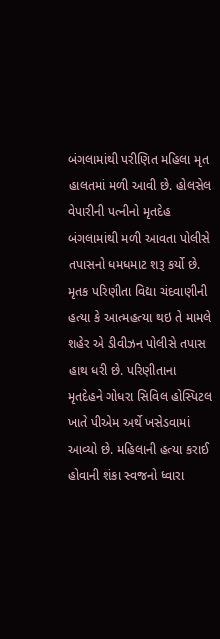બંગલામાંથી પરીણિત મહિલા મૃત હાલતમાં મળી આવી છે. હોલસેલ વેપારીની પત્નીનો મૃતદેહ બંગલામાંથી મળી આવતા પોલીસે તપાસનો ધમધમાટ શરૂ કર્યો છે. મૃતક પરિણીતા વિદ્યા ચંદવાણીની હત્યા કે આત્મહત્યા થઇ તે મામલે શહેર એ ડીવીઝન પોલીસે તપાસ હાથ ધરી છે. પરિણીતાના મૃતદેહને ગોધરા સિવિલ હોસ્પિટલ ખાતે પીએમ અર્થે ખસેડવામાં આવ્યો છે. મહિલાની હત્યા કરાઈ હોવાની શંકા સ્વજનો ધ્વારા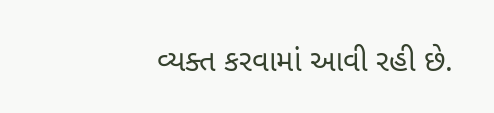વ્યક્ત કરવામાં આવી રહી છે.